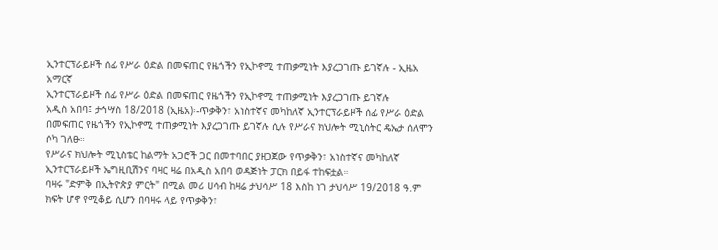ኢንተርፕራይዞች ሰፊ የሥራ ዕድል በመፍጠር የዜጎችን የኢኮኖሚ ተጠቃሚነት እያረጋገጡ ይገኛሉ - ኢዜአ አማርኛ
ኢንተርፕራይዞች ሰፊ የሥራ ዕድል በመፍጠር የዜጎችን የኢኮኖሚ ተጠቃሚነት እያረጋገጡ ይገኛሉ
አዲስ አበባ፤ ታኅሣስ 18/2018 (ኢዜአ)፡-ጥቃቅን፣ አነስተኛና መካከለኛ ኢንተርፕራይዞች ሰፊ የሥራ ዕድል በመፍጠር የዜጎችን የኢኮኖሚ ተጠቃሚነት እያረጋገጡ ይገኛሉ ሲሉ የሥራና ክህሎት ሚኒስትር ዴኤታ ሰለሞን ሶካ ገለፁ።
የሥራና ክህሎት ሚኒስቴር ከልማት አጋሮች ጋር በመተባበር ያዘጋጀው የጥቃቅን፣ አነስተኛና መካከለኛ ኢንተርፕራይዞች ኤግዚቢሽንና ባዛር ዛሬ በአዲስ አበባ ወዳጅነት ፓርክ በይፋ ተከፍቷል።
ባዛሩ "ድምቅ በኢትዮጵያ ምርት" በሚል መሪ ሀሳብ ከዛሬ ታህሳሥ 18 እስከ ነገ ታህሳሥ 19/2018 ዓ.ም ክፍት ሆኖ የሚቆይ ሲሆን በባዛሩ ላይ የጥቃቅን፣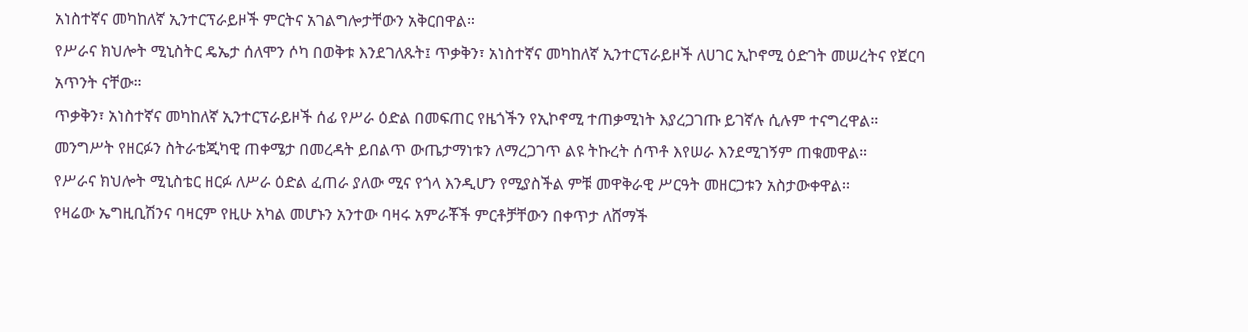አነስተኛና መካከለኛ ኢንተርፕራይዞች ምርትና አገልግሎታቸውን አቅርበዋል።
የሥራና ክህሎት ሚኒስትር ዴኤታ ሰለሞን ሶካ በወቅቱ እንደገለጹት፤ ጥቃቅን፣ አነስተኛና መካከለኛ ኢንተርፕራይዞች ለሀገር ኢኮኖሚ ዕድገት መሠረትና የጀርባ አጥንት ናቸው።
ጥቃቅን፣ አነስተኛና መካከለኛ ኢንተርፕራይዞች ሰፊ የሥራ ዕድል በመፍጠር የዜጎችን የኢኮኖሚ ተጠቃሚነት እያረጋገጡ ይገኛሉ ሲሉም ተናግረዋል።
መንግሥት የዘርፉን ስትራቴጂካዊ ጠቀሜታ በመረዳት ይበልጥ ውጤታማነቱን ለማረጋገጥ ልዩ ትኩረት ሰጥቶ እየሠራ እንደሚገኝም ጠቁመዋል።
የሥራና ክህሎት ሚኒስቴር ዘርፉ ለሥራ ዕድል ፈጠራ ያለው ሚና የጎላ እንዲሆን የሚያስችል ምቹ መዋቅራዊ ሥርዓት መዘርጋቱን አስታውቀዋል፡፡
የዛሬው ኤግዚቢሽንና ባዛርም የዚሁ አካል መሆኑን አንተው ባዛሩ አምራቾች ምርቶቻቸውን በቀጥታ ለሸማች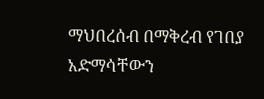ማህበረሰብ በማቅረብ የገበያ አድማሳቸውን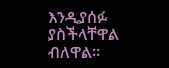እንዲያሰፉ ያስችላቸዋል ብለዋል።